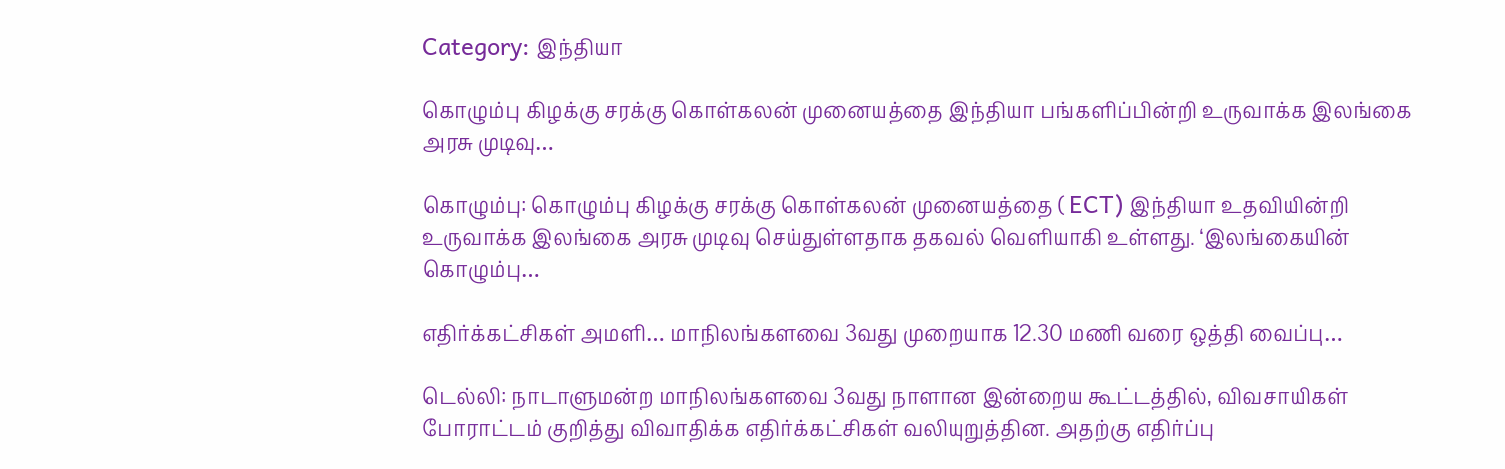Category: இந்தியா

கொழும்பு கிழக்கு சரக்கு கொள்கலன் முனையத்தை இந்தியா பங்களிப்பின்றி உருவாக்க இலங்கை அரசு முடிவு…

கொழும்பு: கொழும்பு கிழக்கு சரக்கு கொள்கலன் முனையத்தை ( ECT) இந்தியா உதவியின்றி உருவாக்க இலங்கை அரசு முடிவு செய்துள்ளதாக தகவல் வெளியாகி உள்ளது. ‘இலங்கையின் கொழும்பு…

எதிர்க்கட்சிகள் அமளி… மாநிலங்களவை 3வது முறையாக 12.30 மணி வரை ஒத்தி வைப்பு…

டெல்லி: நாடாளுமன்ற மாநிலங்களவை 3வது நாளான இன்றைய கூட்டத்தில், விவசாயிகள் போராட்டம் குறித்து விவாதிக்க எதிர்க்கட்சிகள் வலியுறுத்தின. அதற்கு எதிர்ப்பு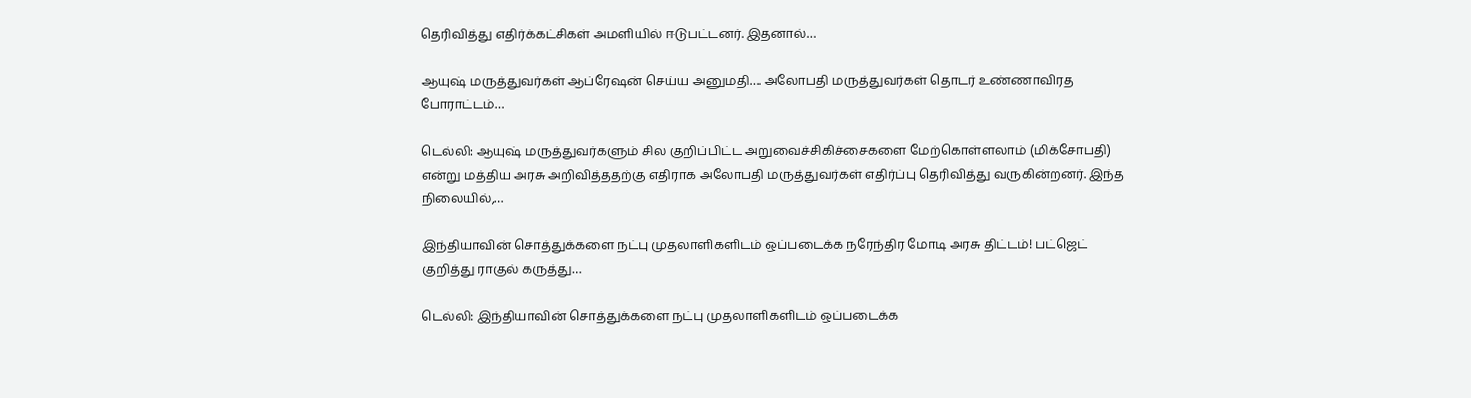தெரிவித்து எதிர்க்கட்சிகள் அமளியில் ஈடுபட்டனர். இதனால்…

ஆயுஷ் மருத்துவர்கள் ஆப்ரேஷன் செய்ய அனுமதி…. அலோபதி மருத்துவர்கள் தொடர் உண்ணாவிரத போராட்டம்…

டெல்லி: ஆயுஷ் மருத்துவர்களும் சில குறிப்பிட்ட அறுவைச்சிகிச்சைகளை மேற்கொள்ளலாம் (மிக்சோபதி) என்று மத்திய அரசு அறிவித்ததற்கு எதிராக அலோபதி மருத்துவர்கள் எதிர்ப்பு தெரிவித்து வருகின்றனர். இந்த நிலையில்,…

இந்தியாவின் சொத்துக்களை நட்பு முதலாளிகளிடம் ஒப்படைக்க நரேந்திர மோடி அரசு திட்டம்! பட்ஜெட் குறித்து ராகுல் கருத்து…

டெல்லி: இந்தியாவின் சொத்துக்களை நட்பு முதலாளிகளிடம் ஒப்படைக்க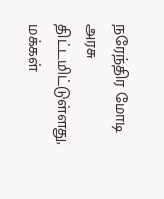நரேந்திர மோடி அரசு திட்டமிட்டுள்ளது, மக்கள்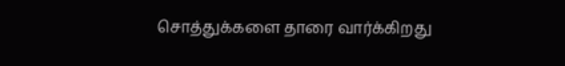சொத்துக்களை தாரை வார்க்கிறது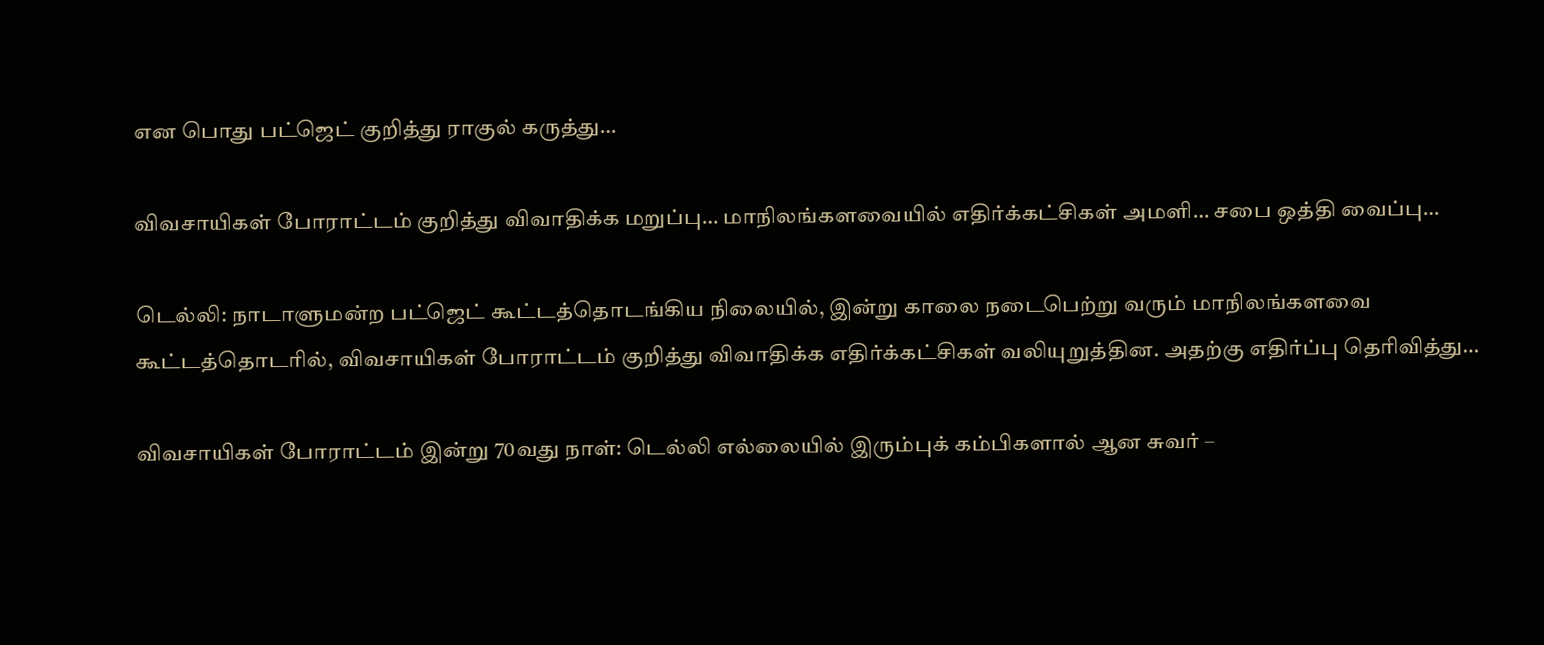என பொது பட்ஜெட் குறித்து ராகுல் கருத்து…

விவசாயிகள் போராட்டம் குறித்து விவாதிக்க மறுப்பு… மாநிலங்களவையில் எதிர்க்கட்சிகள் அமளி… சபை ஒத்தி வைப்பு…

டெல்லி: நாடாளுமன்ற பட்ஜெட் கூட்டத்தொடங்கிய நிலையில், இன்று காலை நடைபெற்று வரும் மாநிலங்களவை கூட்டத்தொடரில், விவசாயிகள் போராட்டம் குறித்து விவாதிக்க எதிர்க்கட்சிகள் வலியுறுத்தின. அதற்கு எதிர்ப்பு தெரிவித்து…

விவசாயிகள் போராட்டம் இன்று 70வது நாள்: டெல்லி எல்லையில் இரும்புக் கம்பிகளால் ஆன சுவர் –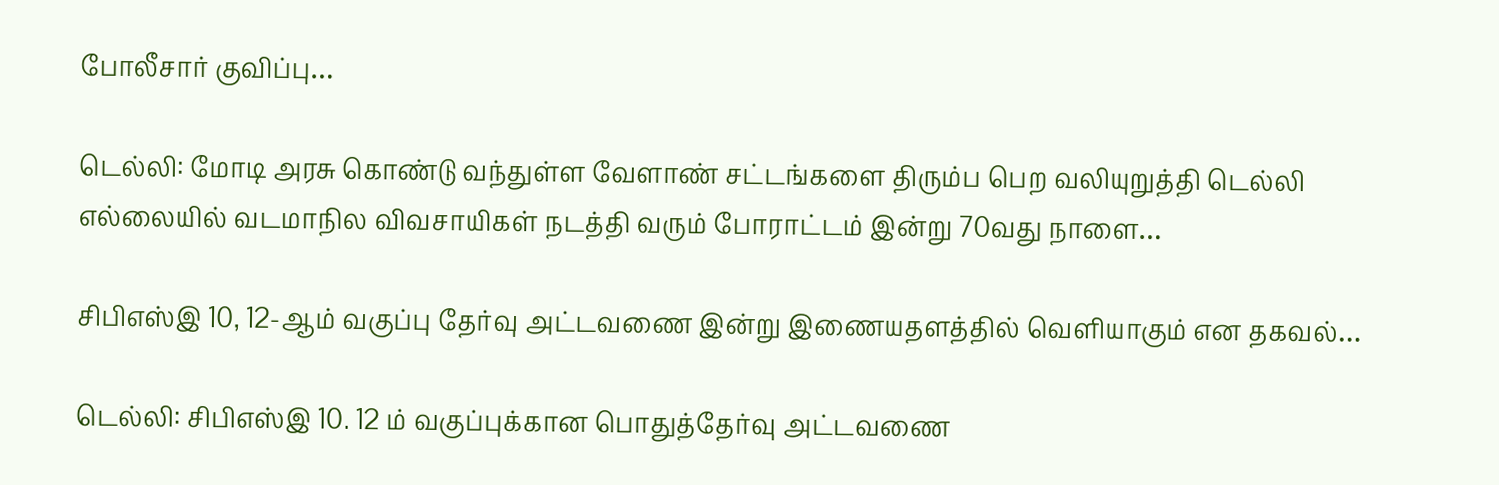போலீசார் குவிப்பு…

டெல்லி: மோடி அரசு கொண்டு வந்துள்ள வேளாண் சட்டங்களை திரும்ப பெற வலியுறுத்தி டெல்லி எல்லையில் வடமாநில விவசாயிகள் நடத்தி வரும் போராட்டம் இன்று 70வது நாளை…

சிபிஎஸ்இ 10, 12-ஆம் வகுப்பு தேர்வு அட்டவணை இன்று இணையதளத்தில் வெளியாகும் என தகவல்…

டெல்லி: சிபிஎஸ்இ 10. 12 ம் வகுப்புக்கான பொதுத்தேர்வு அட்டவணை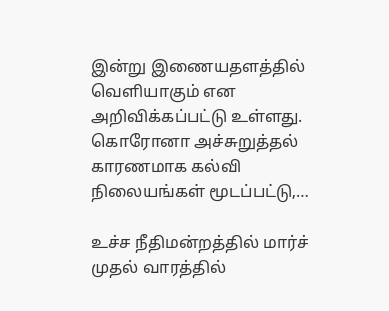இன்று இணையதளத்தில் வெளியாகும் என அறிவிக்கப்பட்டு உள்ளது. கொரோனா அச்சுறுத்தல் காரணமாக கல்வி நிலையங்கள் மூடப்பட்டு,…

உச்ச நீதிமன்றத்தில் மார்ச் முதல் வாரத்தில்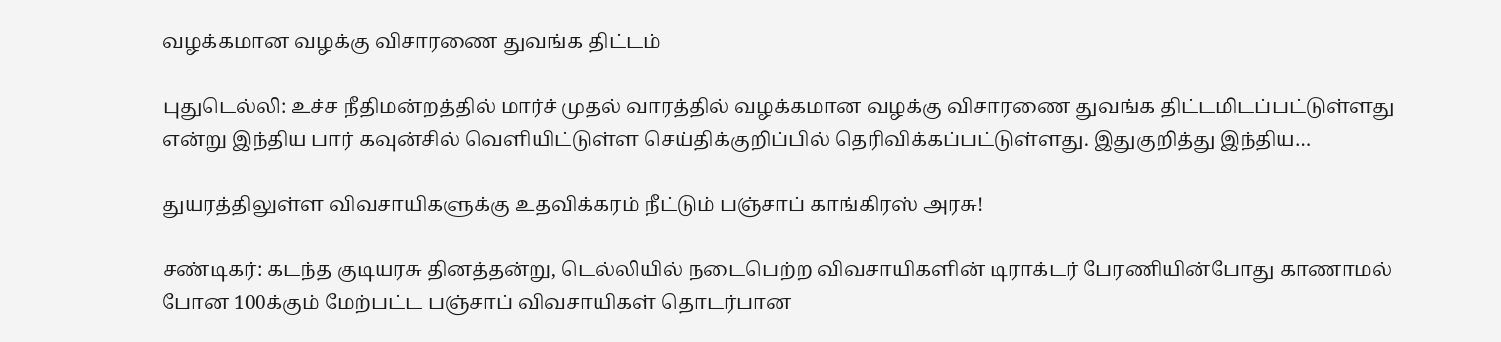வழக்கமான வழக்கு விசாரணை துவங்க திட்டம்

புதுடெல்லி: உச்ச நீதிமன்றத்தில் மார்ச் முதல் வாரத்தில் வழக்கமான வழக்கு விசாரணை துவங்க திட்டமிடப்பட்டுள்ளது என்று இந்திய பார் கவுன்சில் வெளியிட்டுள்ள செய்திக்குறிப்பில் தெரிவிக்கப்பட்டுள்ளது. இதுகுறித்து இந்திய…

துயரத்திலுள்ள விவசாயிகளுக்கு உதவிக்கரம் நீட்டும் பஞ்சாப் காங்கிரஸ் அரசு!

சண்டிகர்: கடந்த குடியரசு தினத்தன்று, டெல்லியில் நடைபெற்ற விவசாயிகளின் டிராக்டர் பேரணியின்போது காணாமல் போன 100க்கும் மேற்பட்ட பஞ்சாப் விவசாயிகள் தொடர்பான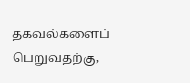தகவல்களைப் பெறுவதற்கு,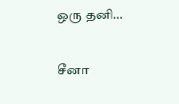ஒரு தனி…

சீனா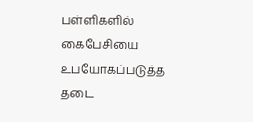பள்ளிகளில் கைபேசியை உபயோகப்படுத்த தடை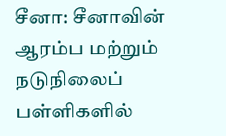சீனா: சீனாவின் ஆரம்ப மற்றும் நடுநிலைப் பள்ளிகளில்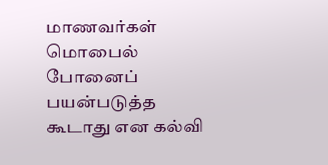மாணவர்கள் மொபைல் போனைப் பயன்படுத்த கூடாது என கல்வி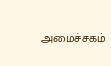அமைச்சகம்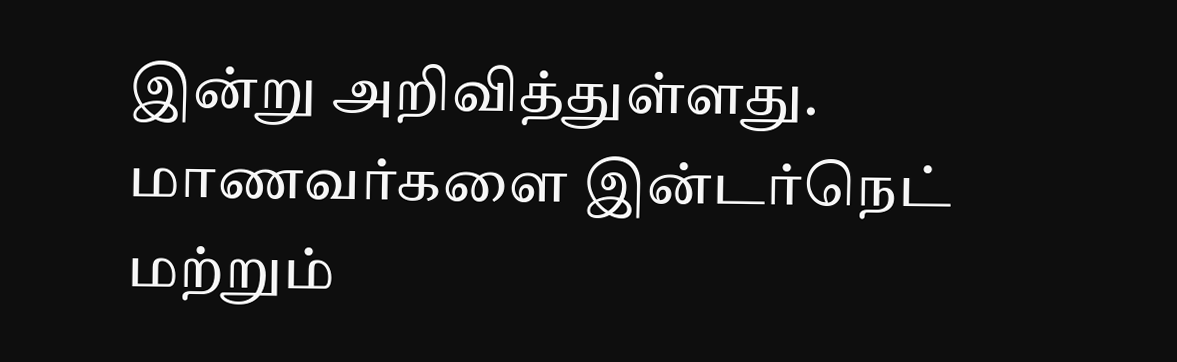இன்று அறிவித்துள்ளது. மாணவர்களை இன்டர்நெட் மற்றும்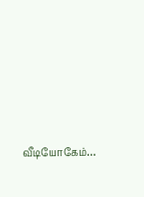வீடியோகேம்…